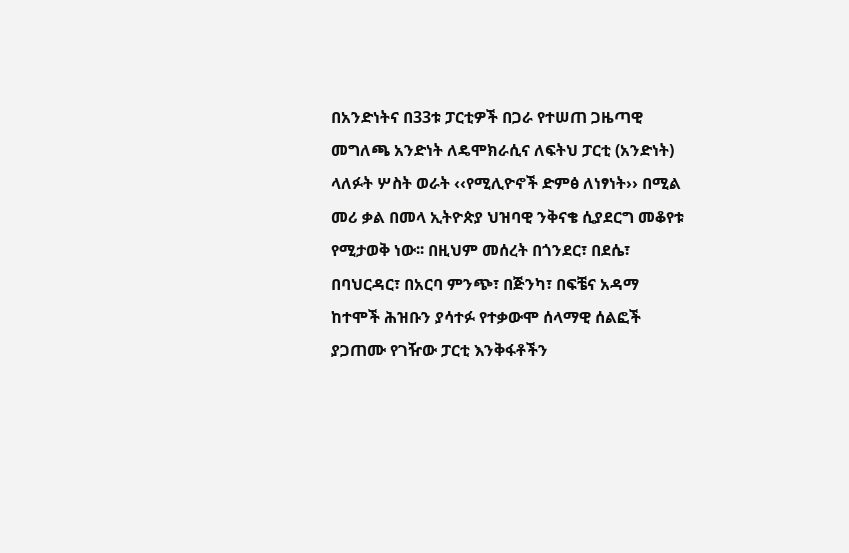በአንድነትና በ33ቱ ፓርቲዎች በጋራ የተሠጠ ጋዜጣዊ መግለጫ አንድነት ለዴሞክራሲና ለፍትህ ፓርቲ (አንድነት) ላለፉት ሦስት ወራት ‹‹የሚሊዮኖች ድምፅ ለነፃነት›› በሚል መሪ ቃል በመላ ኢትዮጵያ ህዝባዊ ንቅናቄ ሲያደርግ መቆየቱ የሚታወቅ ነው፡፡ በዚህም መሰረት በጎንደር፣ በደሴ፣ በባህርዳር፣ በአርባ ምንጭ፣ በጅንካ፣ በፍቼና አዳማ ከተሞች ሕዝቡን ያሳተፉ የተቃውሞ ሰላማዊ ሰልፎች ያጋጠሙ የገዥው ፓርቲ እንቅፋቶችን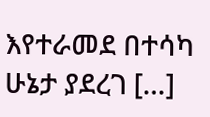እየተራመደ በተሳካ ሁኔታ ያደረገ […]